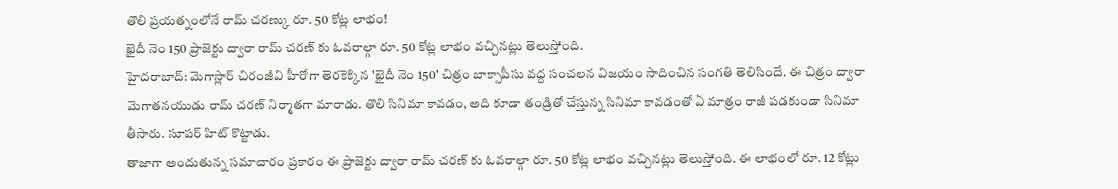తొలి ప్రయత్నంలోనే రామ్ చరణ్కు రూ. 50 కోట్ల లాభం!
ఖైదీ నెం 150 ప్రాజెక్టు ద్వారా రామ్ చరణ్ కు ఓవరాల్గా రూ. 50 కోట్ల లాభం వచ్చినట్లు తెలుస్తోంది.
హైదరాబాద్: మెగాస్లార్ చిరంజీవి హీరోగా తెరకెక్కిన 'ఖైదీ నెం 150' చిత్రం బాక్సాపీసు వద్ద సంచలన విజయం సాదించిన సంగతి తెలిసిందే. ఈ చిత్రం ద్వారా మెగాతనయుడు రామ్ చరణ్ నిర్మాతగా మారాడు. తొలి సినిమా కావడం, అది కూడా తండ్రితో చేస్తున్న సినిమా కావడంతో ఏ మాత్రం రాజీ పడకుండా సినిమా తీసారు. సూపర్ హిట్ కొట్టాడు.
తాజాగా అందుతున్న సమాచారం ప్రకారం ఈ ప్రాజెక్టు ద్వారా రామ్ చరణ్ కు ఓవరాల్గా రూ. 50 కోట్ల లాభం వచ్చినట్లు తెలుస్తోంది. ఈ లాభంలో రూ. 12 కోట్లు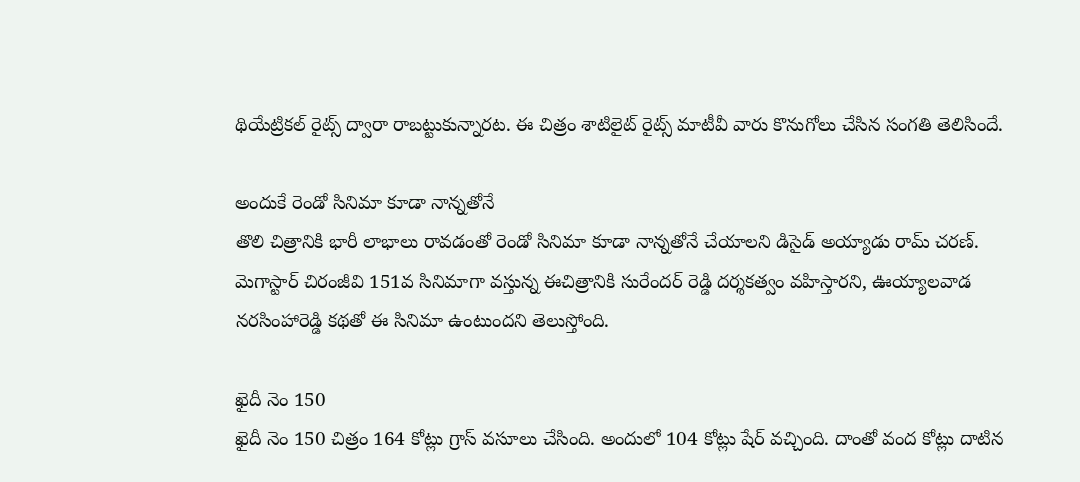థియేట్రికల్ రైట్స్ ద్వారా రాబట్టుకున్నారట. ఈ చిత్రం శాటిలైట్ రైట్స్ మాటీవీ వారు కొనుగోలు చేసిన సంగతి తెలిసిందే.

అందుకే రెండో సినిమా కూడా నాన్నతోనే
తొలి చిత్రానికి భారీ లాభాలు రావడంతో రెండో సినిమా కూడా నాన్నతోనే చేయాలని డిసైడ్ అయ్యాడు రామ్ చరణ్. మెగాస్టార్ చిరంజీవి 151వ సినిమాగా వస్తున్న ఈచిత్రానికి సురేందర్ రెడ్డి దర్శకత్వం వహిస్తారని, ఊయ్యాలవాడ నరసింహారెడ్డి కథతో ఈ సినిమా ఉంటుందని తెలుస్తోంది.

ఖైదీ నెం 150
ఖైదీ నెం 150 చిత్రం 164 కోట్లు గ్రాస్ వసూలు చేసింది. అందులో 104 కోట్లు షేర్ వచ్చింది. దాంతో వంద కోట్లు దాటిన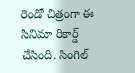రెండో చిత్రంగా ఈ సినిమా రికార్డ్ చేసింది. సింగిల్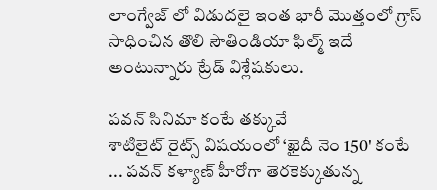లాంగ్వేజ్ లో విడుదలై ఇంత భారీ మొత్తంలో గ్రాస్ సాధించిన తొలి సౌతిండియా ఫిల్మ్ ఇదే అంటున్నారు ట్రేడ్ విశ్లేషకులు.

పవన్ సినిమా కంటే తక్కువే
శాటిలైట్ రైట్స్ విషయంలో ‘ఖైదీ నెం 150' కంటే ... పవన్ కళ్యాణ్ హీరోగా తెరకెక్కుతున్న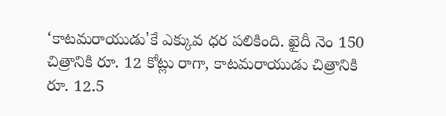‘కాటమరాయుడు'కే ఎక్కువ ధర పలికింది. ఖైదీ నెం 150 చిత్రానికి రూ. 12 కోట్లు రాగా, కాటమరాయుడు చిత్రానికి రూ. 12.5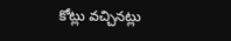కోట్లు వచ్చినట్లు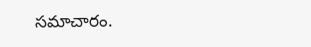సమాచారం.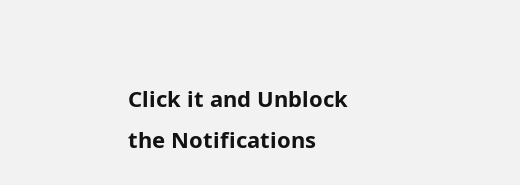Click it and Unblock the Notifications